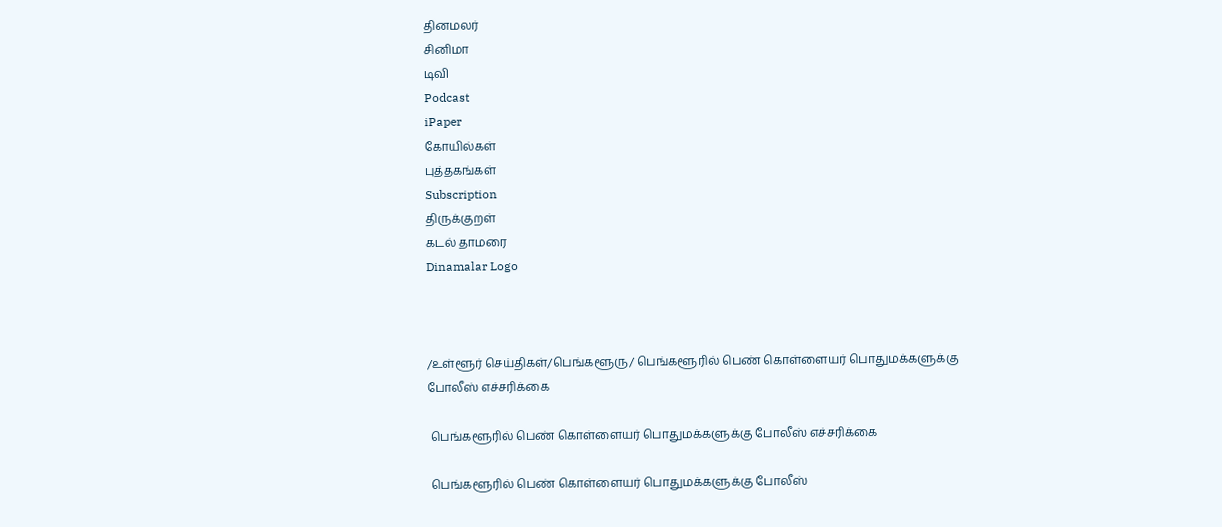தினமலர்
சினிமா
டிவி
Podcast
iPaper
கோயில்கள்
புத்தகங்கள்
Subscription
திருக்குறள்
கடல் தாமரை
Dinamalar Logo



/உள்ளூர் செய்திகள்/பெங்களூரு/ பெங்களூரில் பெண் கொள்ளையர் பொதுமக்களுக்கு போலீஸ் எச்சரிக்கை

 பெங்களூரில் பெண் கொள்ளையர் பொதுமக்களுக்கு போலீஸ் எச்சரிக்கை

 பெங்களூரில் பெண் கொள்ளையர் பொதுமக்களுக்கு போலீஸ்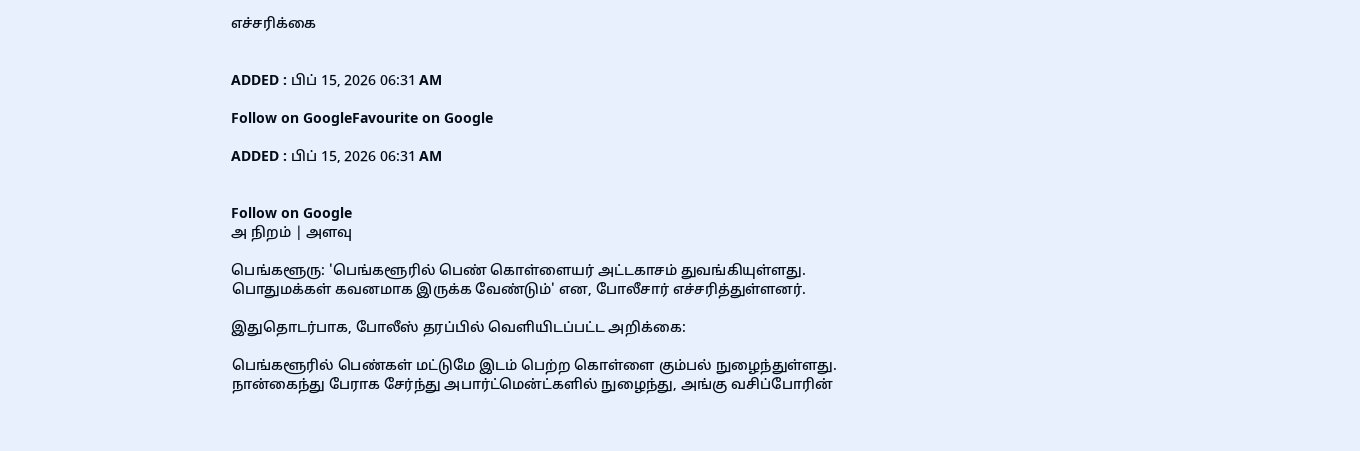எச்சரிக்கை


ADDED : பிப் 15, 2026 06:31 AM

Follow on GoogleFavourite on Google

ADDED : பிப் 15, 2026 06:31 AM


Follow on Google
அ நிறம் | அளவு

பெங்களூரு: 'பெங்களூரில் பெண் கொள்ளையர் அட்டகாசம் துவங்கியுள்ளது. பொதுமக்கள் கவனமாக இருக்க வேண்டும்' என, போலீசார் எச்சரித்துள்ளனர்.

இதுதொடர்பாக, போலீஸ் தரப்பில் வெளியிடப்பட்ட அறிக்கை:

பெங்களூரில் பெண்கள் மட்டுமே இடம் பெற்ற கொள்ளை கும்பல் நுழைந்துள்ளது. நான்கைந்து பேராக சேர்ந்து அபார்ட்மென்ட்களில் நுழைந்து, அங்கு வசிப்போரின்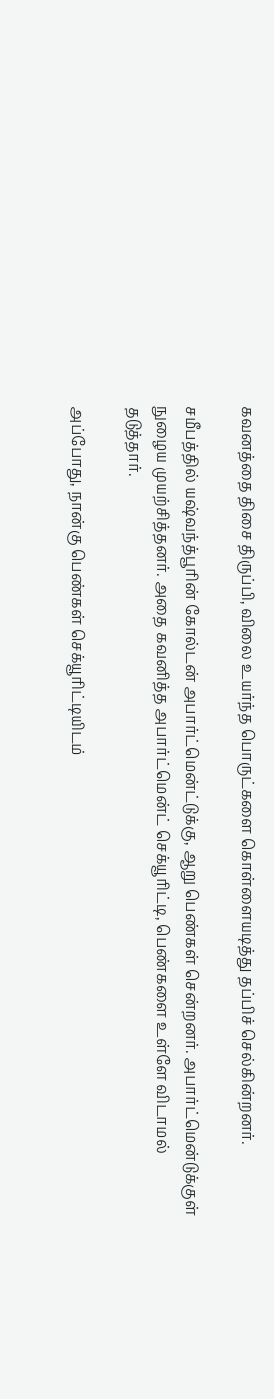கவனத்தை திசை திருப்பி, விலை உயர்ந்த பொருட்களை கொள்ளையடித்து தப்பிச் செல்கின்றனர்.

சமீபத்தில் யஷ்வந்த்பூரின் கோல்டன் அபார்ட்மென்ட்டுக்கு, ஆறு பெண்கள் சென்றனர். அபார்ட்மென்டுக்குள் நுழைய முயற்சித்தனர். அதை கவனித்த அபார்ட்மென்ட் செக்யூரிட்டி, பெண்களை உள்ளே விடாமல் தடுத்தார்.

அப்போது, நான்கு பெண்கள் செக்யூரிட்டியிடம்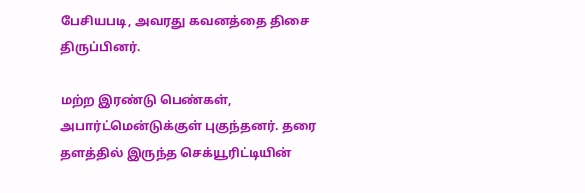பேசியபடி, அவரது கவனத்தை திசை திருப்பினர்.

மற்ற இரண்டு பெண்கள், அபார்ட்மென்டுக்குள் புகுந்தனர். தரை தளத்தில் இருந்த செக்யூரிட்டியின்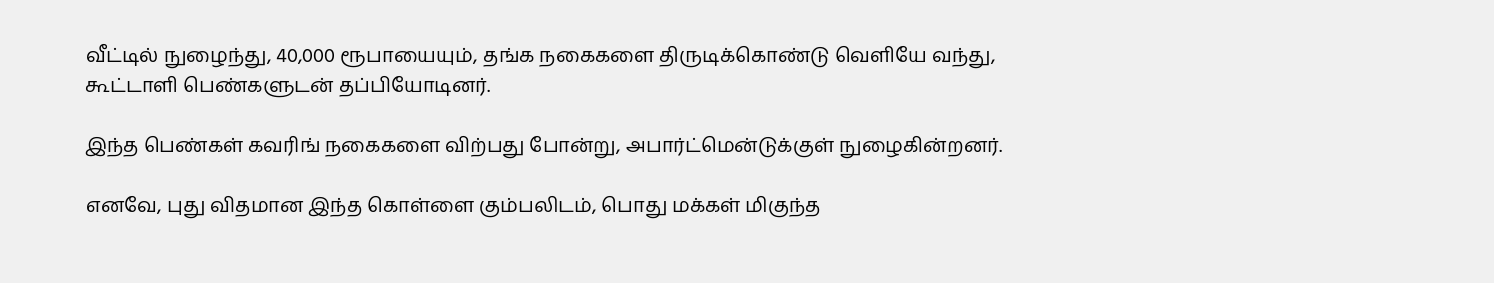வீட்டில் நுழைந்து, 40,000 ரூபாயையும், தங்க நகைகளை திருடிக்கொண்டு வெளியே வந்து, கூட்டாளி பெண்களுடன் தப்பியோடினர்.

இந்த பெண்கள் கவரிங் நகைகளை விற்பது போன்று, அபார்ட்மென்டுக்குள் நுழைகின்றனர்.

எனவே, புது விதமான இந்த கொள்ளை கும்பலிடம், பொது மக்கள் மிகுந்த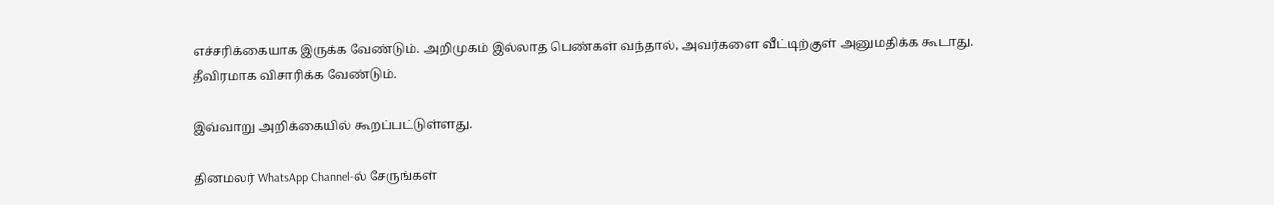எச்சரிக்கையாக இருக்க வேண்டும். அறிமுகம் இல்லாத பெண்கள் வந்தால், அவர்களை வீட்டிற்குள் அனுமதிக்க கூடாது. தீவிரமாக விசாரிக்க வேண்டும்.

இவ்வாறு அறிக்கையில் கூறப்பட்டுள்ளது.

தினமலர் WhatsApp Channel-ல் சேருங்கள்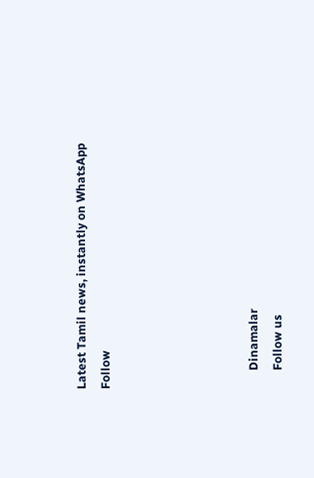Latest Tamil news, instantly on WhatsApp
Follow





      Dinamalar
      Follow us